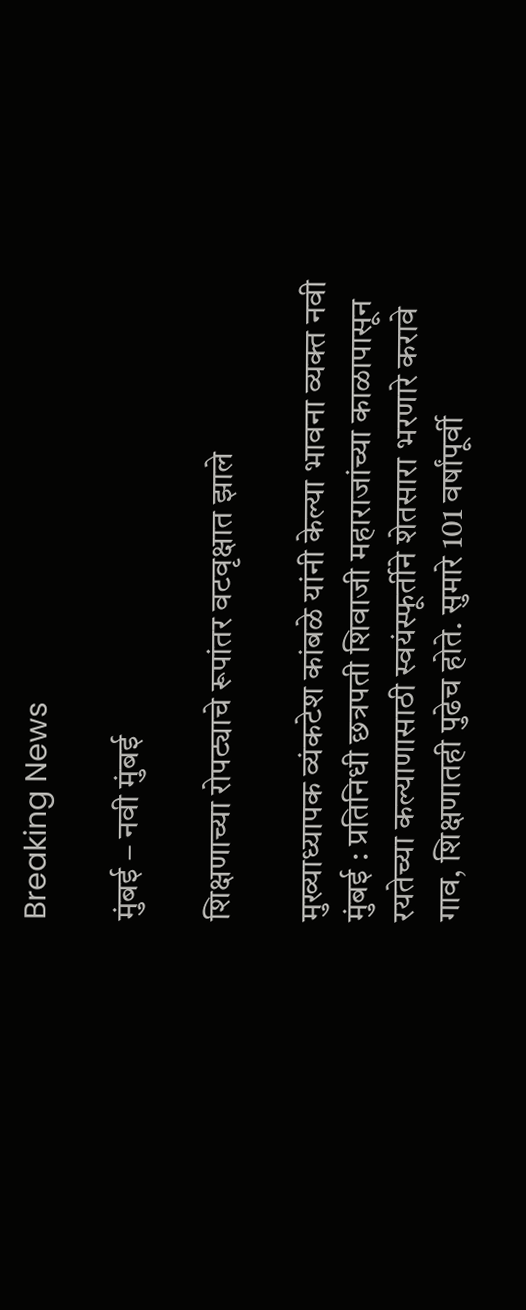Breaking News

मुंबई – नवी मुंबई

शिक्षणाच्या रोपट्याचे रूपांतर वटवृक्षात झाले

मुख्याध्यापक व्यंकटेश कांबळे यांनी केल्या भावना व्यक्त नवी मुंबई : प्रतिनिधी छत्रपती शिवाजी महाराजांच्या काळापासून रयतेच्या कल्याणासाठी स्वयंस्फूर्तीने शेतसारा भरणारे करावे गाव, शिक्षणातही पुढेच होते. सुमारे 101 वर्षांपूर्वी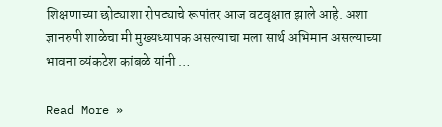शिक्षणाच्या छोट्याशा रोपट्याचे रूपांतर आज वटवृक्षात झाले आहे. अशा ज्ञानरुपी शाळेचा मी मुख्यध्यापक असल्याचा मला सार्थ अभिमान असल्याच्या भावना व्यंकटेश कांबळे यांनी …

Read More »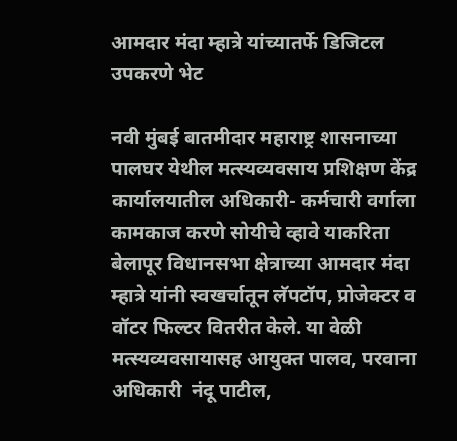आमदार मंदा म्हात्रे यांच्यातर्फे डिजिटल उपकरणे भेट

नवी मुंबई बातमीदार महाराष्ट्र शासनाच्या पालघर येथील मत्स्यव्यवसाय प्रशिक्षण केंद्र कार्यालयातील अधिकारी- कर्मचारी वर्गाला कामकाज करणे सोयीचे व्हावे याकरिता बेलापूर विधानसभा क्षेत्राच्या आमदार मंदा म्हात्रे यांनी स्वखर्चातून लॅपटॉप, प्रोजेक्टर व वॉटर फिल्टर वितरीत केले. या वेळी मत्स्यव्यवसायासह आयुक्त पालव, परवाना अधिकारी  नंदू पाटील,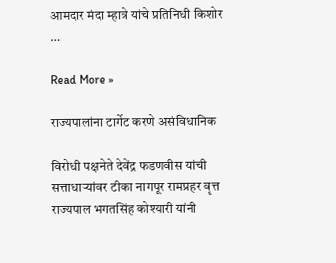आमदार मंदा म्हात्रे यांचे प्रतिनिधी किशोर …

Read More »

राज्यपालांना टार्गेट करणे असंविधानिक

विरोधी पक्षनेते देवेंद्र फडणवीस यांची सत्ताधार्‍यांवर टीका नागपूर रामप्रहर वृत्त राज्यपाल भगतसिंह कोश्यारी यांनी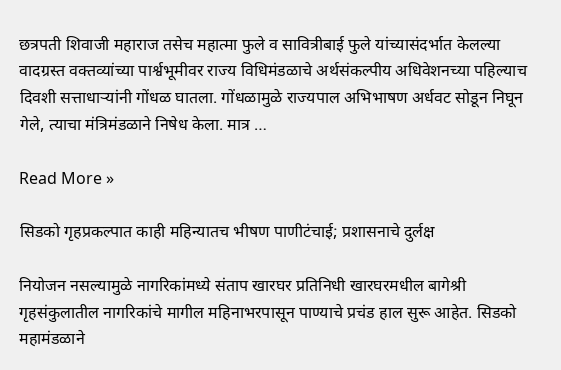छत्रपती शिवाजी महाराज तसेच महात्मा फुले व सावित्रीबाई फुले यांच्यासंदर्भात केलल्या वादग्रस्त वक्तव्यांच्या पार्श्वभूमीवर राज्य विधिमंडळाचे अर्थसंकल्पीय अधिवेशनच्या पहिल्याच दिवशी सत्ताधार्‍यांनी गोंधळ घातला. गोंधळामुळे राज्यपाल अभिभाषण अर्धवट सोडून निघून गेले, त्याचा मंत्रिमंडळाने निषेध केला. मात्र …

Read More »

सिडको गृहप्रकल्पात काही महिन्यातच भीषण पाणीटंचाई; प्रशासनाचे दुर्लक्ष

नियोजन नसल्यामुळे नागरिकांमध्ये संताप खारघर प्रतिनिधी खारघरमधील बागेश्री गृहसंकुलातील नागरिकांचे मागील महिनाभरपासून पाण्याचे प्रचंड हाल सुरू आहेत. सिडको महामंडळाने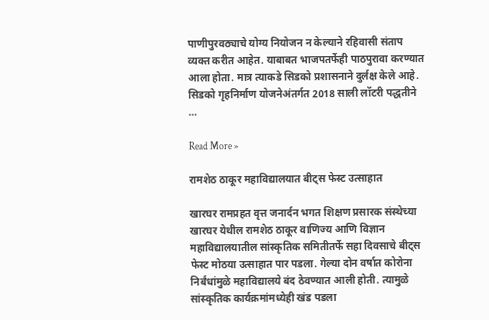पाणीपुरवठ्याचे योग्य नियोजन न केल्याने रहिवासी संताप व्यक्त करीत आहेत. याबाबत भाजपतर्फेही पाठपुरावा करण्यात आला होता. मात्र त्याकडे सिडको प्रशासनाने दुर्लक्ष केले आहे. सिडको गृहनिर्माण योजनेअंतर्गत 2018 साली लॉटरी पद्धतीने …

Read More »

रामशेठ ठाकूर महाविद्यालयात बीट्स फेस्ट उत्साहात

खारघर रामप्रहत वृत्त जनार्दन भगत शिक्षण प्रसारक संस्थेच्या खारघर येथील रामशेठ ठाकूर वाणिज्य आणि विज्ञान महाविद्यालयातील सांस्कृतिक समितीतर्फे सहा दिवसाचे बीट्स फेस्ट मोठया उत्साहात पार पडला. गेल्या दोन वर्षात कोरोना निर्बंधांमुळे महाविद्यालये बंद ठेवण्यात आली होती. त्यामुळे सांस्कृतिक कार्यक्रमांमध्येही खंड पडला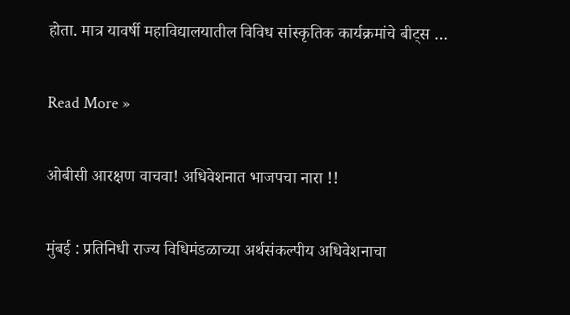होता. मात्र यावर्षी महाविद्यालयातील विविध सांस्कृतिक कार्यक्रमांचे बीट्स …

Read More »

ओबीसी आरक्षण वाचवा! अधिवेशनात भाजपचा नारा !!

मुंबई : प्रतिनिधी राज्य विधिमंडळाच्या अर्थसंकल्पीय अधिवेशनाचा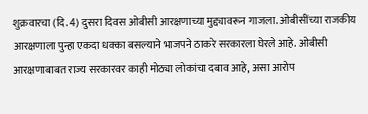शुक्रवारचा (दि. 4) दुसरा दिवस ओबीसी आरक्षणाच्या मुद्द्यावरून गाजला. ओबीसींच्या राजकीय आरक्षणाला पुन्हा एकदा धक्का बसल्याने भाजपने ठाकरे सरकारला घेरले आहे. ओबीसी आरक्षणाबाबत राज्य सरकारवर काही मोठ्या लोकांचा दबाव आहे, असा आरोप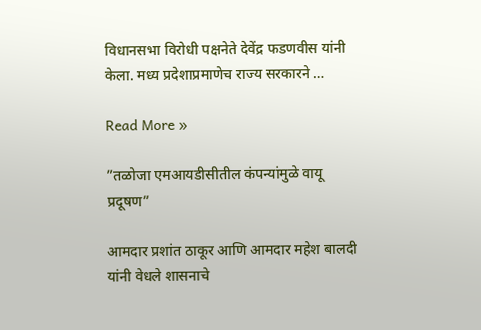विधानसभा विरोधी पक्षनेते देवेंद्र फडणवीस यांनी केला. मध्य प्रदेशाप्रमाणेच राज्य सरकारने …

Read More »

”तळोजा एमआयडीसीतील कंपन्यांमुळे वायू प्रदूषण”

आमदार प्रशांत ठाकूर आणि आमदार महेश बालदी यांनी वेधले शासनाचे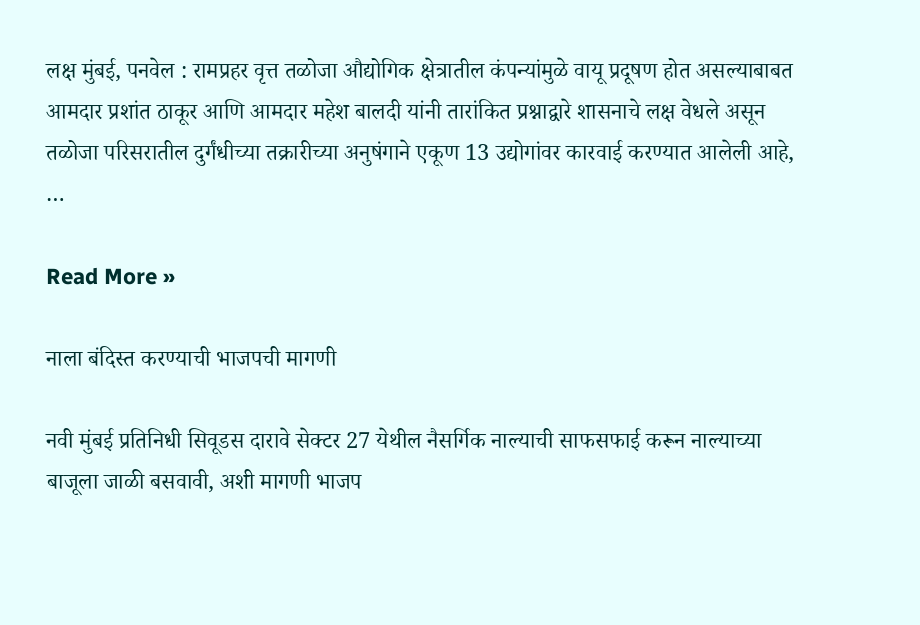लक्ष मुंबई, पनवेल : रामप्रहर वृत्त तळोजा औद्योगिक क्षेत्रातील कंपन्यांमुळे वायू प्रदूषण होत असल्याबाबत आमदार प्रशांत ठाकूर आणि आमदार महेश बालदी यांनी तारांकित प्रश्नाद्वारे शासनाचे लक्ष वेधले असून तळोजा परिसरातील दुर्गंधीच्या तक्रारीच्या अनुषंगाने एकूण 13 उद्योगांवर कारवाई करण्यात आलेली आहे, …

Read More »

नाला बंदिस्त करण्याची भाजपची मागणी

नवी मुंबई प्रतिनिधी सिवूडस दारावे सेक्टर 27 येथील नैसर्गिक नाल्याची साफसफाई करून नाल्याच्या बाजूला जाळी बसवावी, अशी मागणी भाजप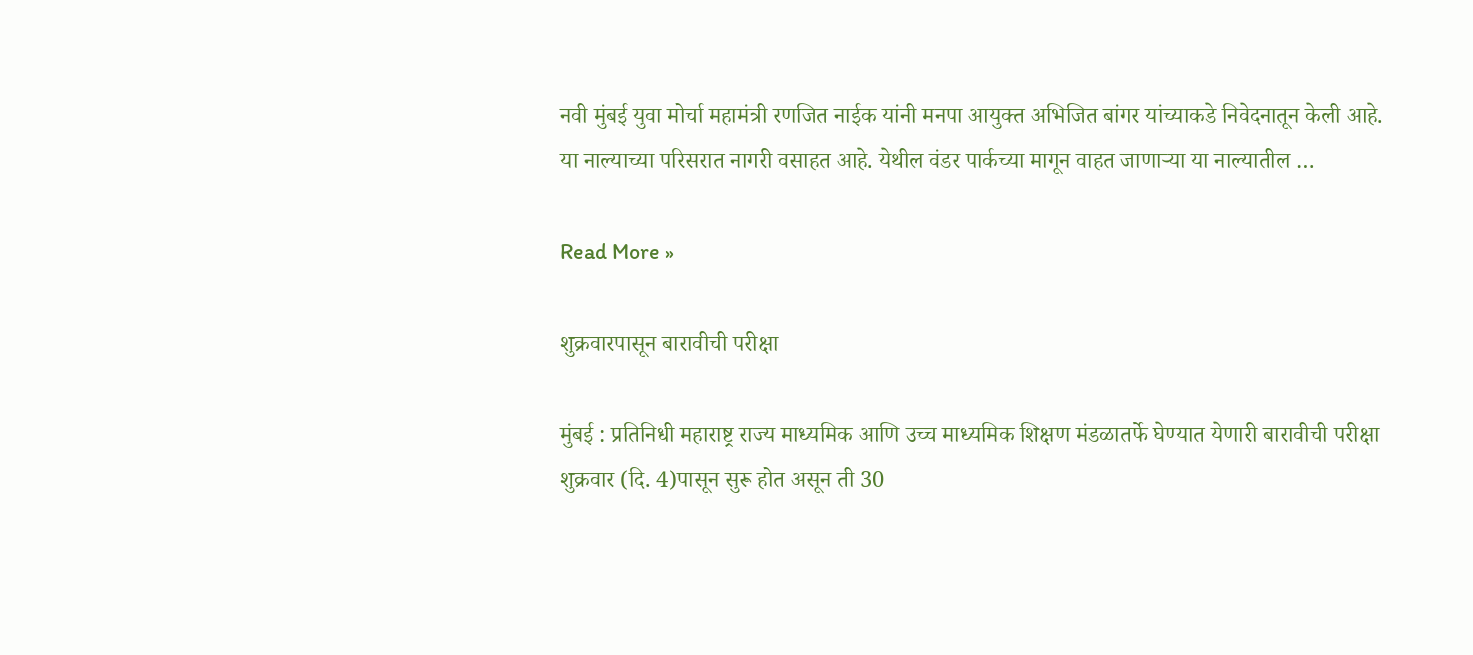नवी मुंबई युवा मोर्चा महामंत्री रणजित नाईक यांनी मनपा आयुक्त अभिजित बांगर यांच्याकडे निवेदनातून केली आहे. या नाल्याच्या परिसरात नागरी वसाहत आहे. येथील वंडर पार्कच्या मागून वाहत जाणार्‍या या नाल्यातील …

Read More »

शुक्रवारपासून बारावीची परीक्षा

मुंबई : प्रतिनिधी महाराष्ट्र राज्य माध्यमिक आणि उच्च माध्यमिक शिक्षण मंडळातर्फे घेण्यात येणारी बारावीची परीक्षा शुक्रवार (दि. 4)पासून सुरू होत असून ती 30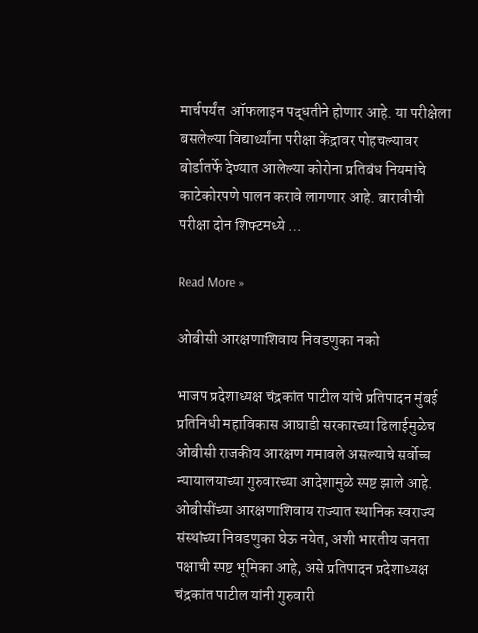मार्चपर्यंत  ऑफलाइन पद्धतीने होणार आहे. या परीक्षेला बसलेल्या विद्यार्थ्यांना परीक्षा केंद्रावर पोहचल्यावर बोर्डातर्फे देण्यात आलेल्या कोरोना प्रतिबंध नियमांचे काटेकोरपणे पालन करावे लागणार आहे. बारावीची परीक्षा दोन शिफ्टमध्ये …

Read More »

ओबीसी आरक्षणाशिवाय निवडणुका नको

भाजप प्रदेशाध्यक्ष चंद्रकांत पाटील यांचे प्रतिपादन मुंबई प्रतिनिधी महाविकास आघाडी सरकारच्या ढिलाईमुळेच ओबीसी राजकीय आरक्षण गमावले असल्याचे सर्वोच्च न्यायालयाच्या गुरुवारच्या आदेशामुळे स्पष्ट झाले आहे. ओबीसींच्या आरक्षणाशिवाय राज्यात स्थानिक स्वराज्य संस्थांच्या निवडणुका घेऊ नयेत, अशी भारतीय जनता पक्षाची स्पष्ट भूमिका आहे, असे प्रतिपादन प्रदेशाध्यक्ष चंद्रकांत पाटील यांनी गुरुवारी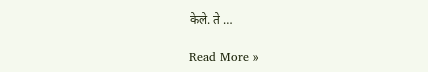केले. ते …

Read More »